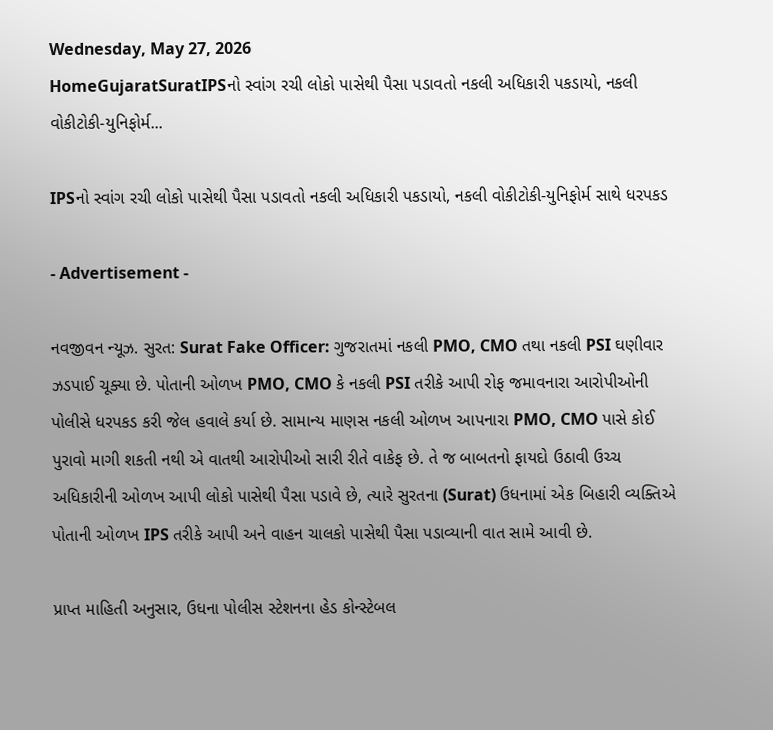Wednesday, May 27, 2026
HomeGujaratSuratIPSનો સ્વાંગ રચી લોકો પાસેથી પૈસા પડાવતો નકલી અધિકારી પકડાયો, નકલી વોકીટોકી-યુનિફોર્મ...

IPSનો સ્વાંગ રચી લોકો પાસેથી પૈસા પડાવતો નકલી અધિકારી પકડાયો, નકલી વોકીટોકી-યુનિફોર્મ સાથે ધરપકડ

- Advertisement -

નવજીવન ન્યૂઝ. સુરત: Surat Fake Officer: ગુજરાતમાં નકલી PMO, CMO તથા નકલી PSI ઘણીવાર ઝડપાઈ ચૂક્યા છે. પોતાની ઓળખ PMO, CMO કે નકલી PSI તરીકે આપી રોફ જમાવનારા આરોપીઓની પોલીસે ધરપકડ કરી જેલ હવાલે કર્યા છે. સામાન્ય માણસ નકલી ઓળખ આપનારા PMO, CMO પાસે કોઈ પુરાવો માગી શકતી નથી એ વાતથી આરોપીઓ સારી રીતે વાકેફ છે. તે જ બાબતનો ફાયદો ઉઠાવી ઉચ્ચ અધિકારીની ઓળખ આપી લોકો પાસેથી પૈસા પડાવે છે, ત્યારે સુરતના (Surat) ઉધનામાં એક બિહારી વ્યક્તિએ પોતાની ઓળખ IPS તરીકે આપી અને વાહન ચાલકો પાસેથી પૈસા પડાવ્યાની વાત સામે આવી છે.

પ્રાપ્ત માહિતી અનુસાર, ઉધના પોલીસ સ્ટેશનના હેડ કોન્સ્ટેબલ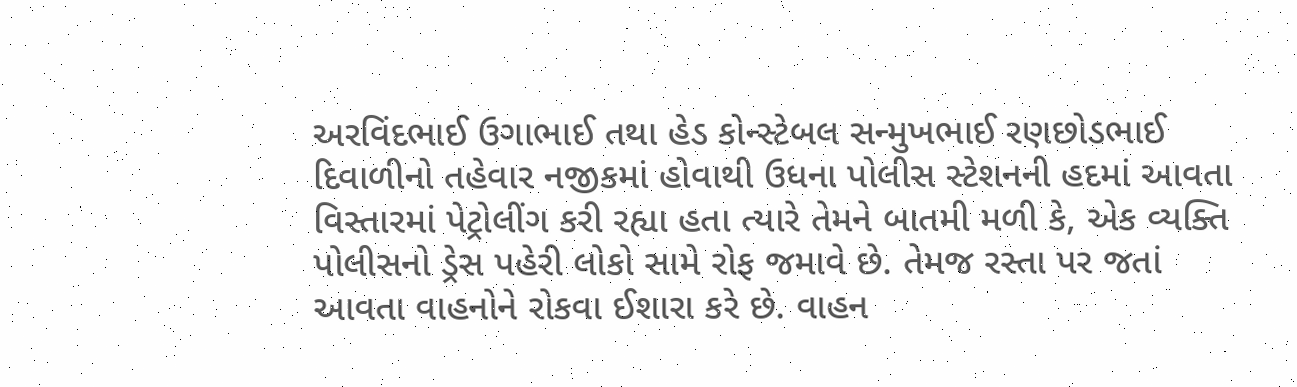અરવિંદભાઈ ઉગાભાઈ તથા હેડ કોન્સ્ટેબલ સન્મુખભાઈ રણછોડભાઈ દિવાળીનો તહેવાર નજીકમાં હોવાથી ઉધના પોલીસ સ્ટેશનની હદમાં આવતા વિસ્તારમાં પેટ્રોલીંગ કરી રહ્યા હતા ત્યારે તેમને બાતમી મળી કે, એક વ્યક્તિ પોલીસનો ડ્રેસ પહેરી લોકો સામે રોફ જમાવે છે. તેમજ રસ્તા પર જતાં આવતા વાહનોને રોકવા ઈશારા કરે છે. વાહન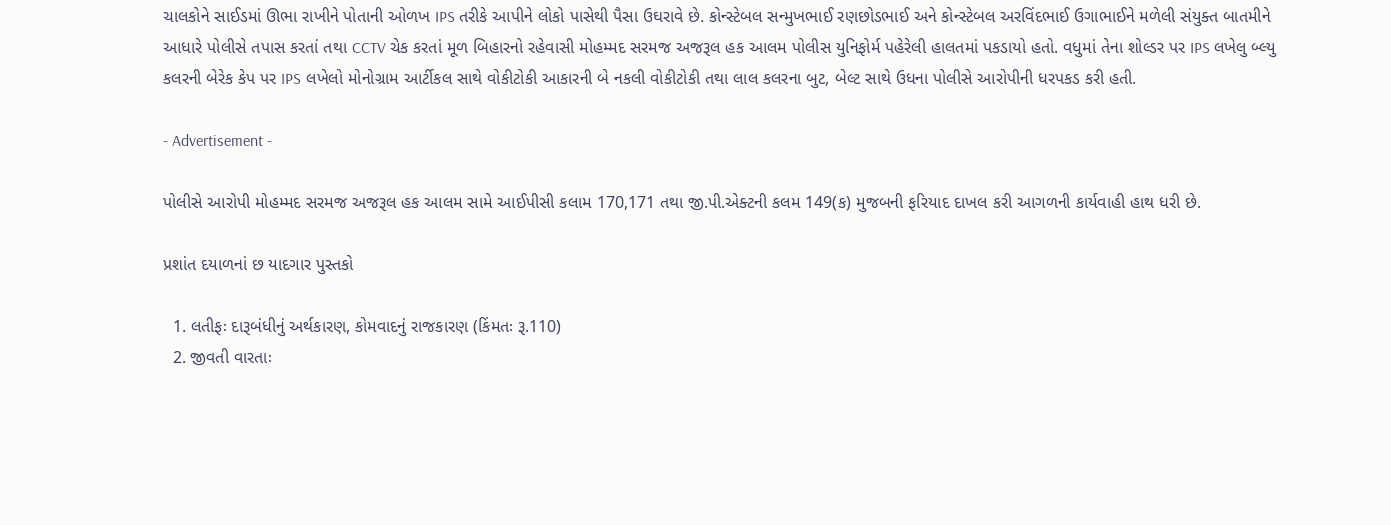ચાલકોને સાઈડમાં ઊભા રાખીને પોતાની ઓળખ IPS તરીકે આપીને લોકો પાસેથી પૈસા ઉઘરાવે છે. કોન્સ્ટેબલ સન્મુખભાઈ રણછોડભાઈ અને કોન્સ્ટેબલ અરવિંદભાઈ ઉગાભાઈને મળેલી સંયુક્ત બાતમીને આધારે પોલીસે તપાસ કરતાં તથા CCTV ચેક કરતાં મૂળ બિહારનો રહેવાસી મોહમ્મદ સરમજ અજરૂલ હક આલમ પોલીસ યુનિફોર્મ પહેરેલી હાલતમાં પકડાયો હતો. વધુમાં તેના શોલ્ડર પર IPS લખેલુ બ્લ્યુ કલરની બેરેક કેપ પર IPS લખેલો મોનોગ્રામ આર્ટીકલ સાથે વોકીટોકી આકારની બે નકલી વોકીટોકી તથા લાલ કલરના બુટ, બેલ્ટ સાથે ઉધના પોલીસે આરોપીની ધરપકડ કરી હતી.

- Advertisement -

પોલીસે આરોપી મોહમ્મદ સરમજ અજરૂલ હક આલમ સામે આઈપીસી કલામ 170,171 તથા જી.પી.એક્ટની કલમ 149(ક) મુજબની ફરિયાદ દાખલ કરી આગળની કાર્યવાહી હાથ ધરી છે.

પ્રશાંત દયાળનાં છ યાદગાર પુસ્તકો

  1. લતીફઃ દારૂબંધીનું અર્થકારણ, કોમવાદનું રાજકારણ (કિંમતઃ રૂ.110)
  2. જીવતી વારતાઃ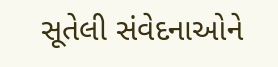સૂતેલી સંવેદનાઓને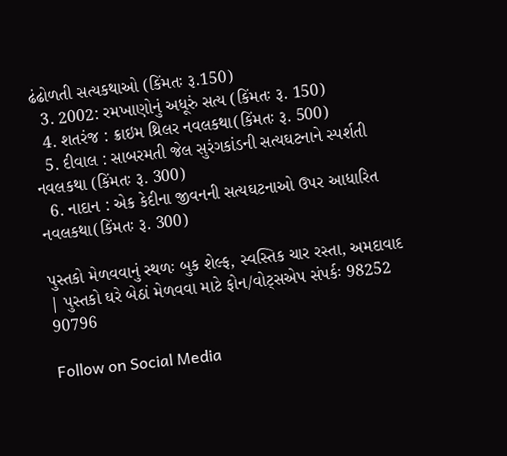ઢંઢોળતી સત્યકથાઓ (કિંમતઃ રૂ.150)
  3. 2002: રમખાણોનું અધૂરું સત્ય (કિંમતઃ રૂ. 150)
  4. શતરંજ : ક્રાઇમ થ્રિલર નવલકથા(કિંમતઃ રૂ. 500)
  5. દીવાલ : સાબરમતી જેલ સુરંગકાંડની સત્યઘટનાને સ્પર્શતી નવલકથા (કિંમતઃ રૂ. 300)
  6. નાદાન : એક કેદીના જીવનની સત્યઘટનાઓ ઉપર આધારિત નવલકથા(કિંમતઃ રૂ. 300)

પુસ્તકો મેળવવાનું સ્થળઃ બુક શેલ્ફ, સ્વસ્તિક ચાર રસ્તા, અમદાવાદ | પુસ્તકો ઘરે બેઠાં મેળવવા માટે ફોન/વોટ્સએપ સંપર્કઃ 98252 90796

Follow on Social Media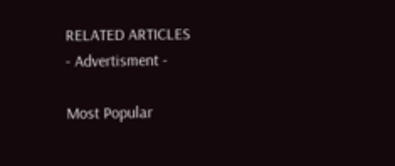RELATED ARTICLES
- Advertisment -

Most Popular